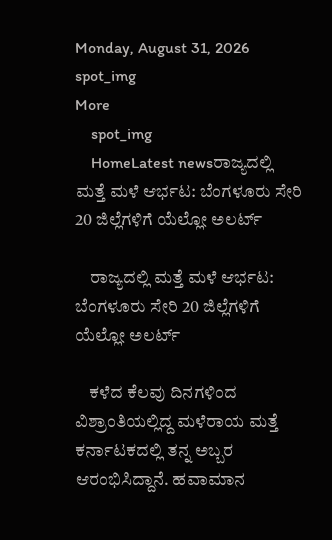Monday, August 31, 2026
spot_img
More
    spot_img
    HomeLatest newsರಾಜ್ಯದಲ್ಲಿ ಮತ್ತೆ ಮಳೆ ಆರ್ಭಟ: ಬೆಂಗಳೂರು ಸೇರಿ 20 ಜಿಲ್ಲೆಗಳಿಗೆ ಯೆಲ್ಲೋ ಅಲರ್ಟ್

    ರಾಜ್ಯದಲ್ಲಿ ಮತ್ತೆ ಮಳೆ ಆರ್ಭಟ: ಬೆಂಗಳೂರು ಸೇರಿ 20 ಜಿಲ್ಲೆಗಳಿಗೆ ಯೆಲ್ಲೋ ಅಲರ್ಟ್

    ಕಳೆದ ಕೆಲವು ದಿನಗಳಿಂದ ವಿಶ್ರಾಂತಿಯಲ್ಲಿದ್ದ ಮಳೆರಾಯ ಮತ್ತೆ ಕರ್ನಾಟಕದಲ್ಲಿ ತನ್ನ ಅಬ್ಬರ ಆರಂಭಿಸಿದ್ದಾನೆ. ಹವಾಮಾನ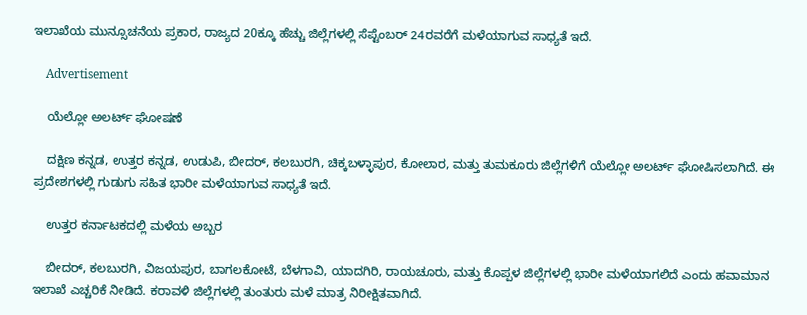ಇಲಾಖೆಯ ಮುನ್ಸೂಚನೆಯ ಪ್ರಕಾರ, ರಾಜ್ಯದ 20ಕ್ಕೂ ಹೆಚ್ಚು ಜಿಲ್ಲೆಗಳಲ್ಲಿ ಸೆಪ್ಟೆಂಬರ್ 24ರವರೆಗೆ ಮಳೆಯಾಗುವ ಸಾಧ್ಯತೆ ಇದೆ.

    Advertisement

    ಯೆಲ್ಲೋ ಅಲರ್ಟ್ ಘೋಷಣೆ

    ದಕ್ಷಿಣ ಕನ್ನಡ, ಉತ್ತರ ಕನ್ನಡ, ಉಡುಪಿ, ಬೀದರ್, ಕಲಬುರಗಿ, ಚಿಕ್ಕಬಳ್ಳಾಪುರ, ಕೋಲಾರ, ಮತ್ತು ತುಮಕೂರು ಜಿಲ್ಲೆಗಳಿಗೆ ಯೆಲ್ಲೋ ಅಲರ್ಟ್ ಘೋಷಿಸಲಾಗಿದೆ. ಈ ಪ್ರದೇಶಗಳಲ್ಲಿ ಗುಡುಗು ಸಹಿತ ಭಾರೀ ಮಳೆಯಾಗುವ ಸಾಧ್ಯತೆ ಇದೆ.

    ಉತ್ತರ ಕರ್ನಾಟಕದಲ್ಲಿ ಮಳೆಯ ಅಬ್ಬರ

    ಬೀದರ್, ಕಲಬುರಗಿ, ವಿಜಯಪುರ, ಬಾಗಲಕೋಟೆ, ಬೆಳಗಾವಿ, ಯಾದಗಿರಿ, ರಾಯಚೂರು, ಮತ್ತು ಕೊಪ್ಪಳ ಜಿಲ್ಲೆಗಳಲ್ಲಿ ಭಾರೀ ಮಳೆಯಾಗಲಿದೆ ಎಂದು ಹವಾಮಾನ ಇಲಾಖೆ ಎಚ್ಚರಿಕೆ ನೀಡಿದೆ. ಕರಾವಳಿ ಜಿಲ್ಲೆಗಳಲ್ಲಿ ತುಂತುರು ಮಳೆ ಮಾತ್ರ ನಿರೀಕ್ಷಿತವಾಗಿದೆ.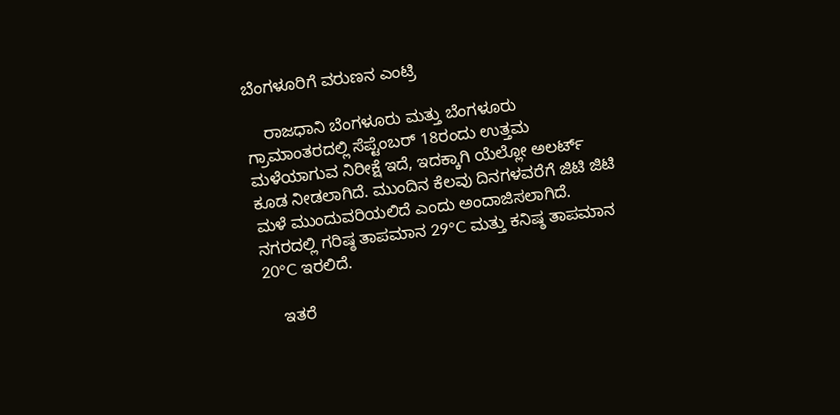ಬೆಂಗಳೂರಿಗೆ ವರುಣನ ಎಂಟ್ರಿ

    ರಾಜಧಾನಿ ಬೆಂಗಳೂರು ಮತ್ತು ಬೆಂಗಳೂರು ಗ್ರಾಮಾಂತರದಲ್ಲಿ ಸೆಪ್ಟೆಂಬರ್ 18ರಂದು ಉತ್ತಮ ಮಳೆಯಾಗುವ ನಿರೀಕ್ಷೆ ಇದೆ, ಇದಕ್ಕಾಗಿ ಯೆಲ್ಲೋ ಅಲರ್ಟ್ ಕೂಡ ನೀಡಲಾಗಿದೆ. ಮುಂದಿನ ಕೆಲವು ದಿನಗಳವರೆಗೆ ಜಿಟಿ ಜಿಟಿ ಮಳೆ ಮುಂದುವರಿಯಲಿದೆ ಎಂದು ಅಂದಾಜಿಸಲಾಗಿದೆ. ನಗರದಲ್ಲಿ ಗರಿಷ್ಠ ತಾಪಮಾನ 29°C ಮತ್ತು ಕನಿಷ್ಠ ತಾಪಮಾನ 20°C ಇರಲಿದೆ.

    ಇತರೆ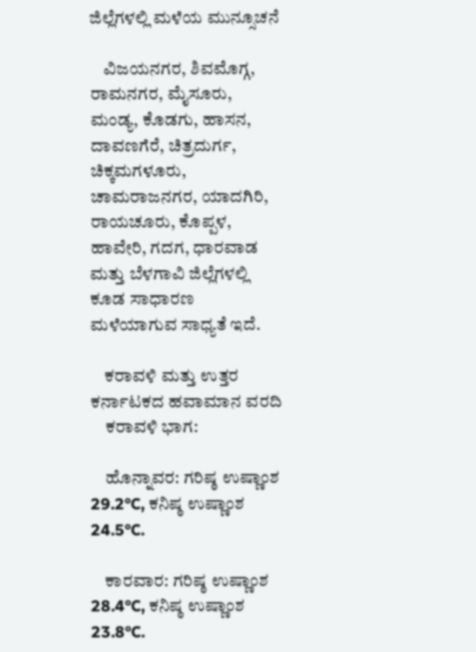ಜಿಲ್ಲೆಗಳಲ್ಲಿ ಮಳೆಯ ಮುನ್ಸೂಚನೆ

    ವಿಜಯನಗರ, ಶಿವಮೊಗ್ಗ, ರಾಮನಗರ, ಮೈಸೂರು, ಮಂಡ್ಯ, ಕೊಡಗು, ಹಾಸನ, ದಾವಣಗೆರೆ, ಚಿತ್ರದುರ್ಗ, ಚಿಕ್ಕಮಗಳೂರು, ಚಾಮರಾಜನಗರ, ಯಾದಗಿರಿ, ರಾಯಚೂರು, ಕೊಪ್ಪಳ, ಹಾವೇರಿ, ಗದಗ, ಧಾರವಾಡ ಮತ್ತು ಬೆಳಗಾವಿ ಜಿಲ್ಲೆಗಳಲ್ಲಿ ಕೂಡ ಸಾಧಾರಣ ಮಳೆಯಾಗುವ ಸಾಧ್ಯತೆ ಇದೆ.

    ಕರಾವಳಿ ಮತ್ತು ಉತ್ತರ ಕರ್ನಾಟಕದ ಹವಾಮಾನ ವರದಿ
    ಕರಾವಳಿ ಭಾಗ:

    ಹೊನ್ನಾವರ: ಗರಿಷ್ಠ ಉಷ್ಣಾಂಶ 29.2°C, ಕನಿಷ್ಠ ಉಷ್ಣಾಂಶ 24.5°C.

    ಕಾರವಾರ: ಗರಿಷ್ಠ ಉಷ್ಣಾಂಶ 28.4°C, ಕನಿಷ್ಠ ಉಷ್ಣಾಂಶ 23.8°C.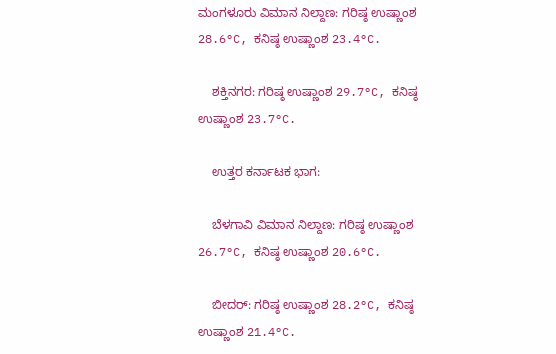ಮಂಗಳೂರು ವಿಮಾನ ನಿಲ್ದಾಣ: ಗರಿಷ್ಠ ಉಷ್ಣಾಂಶ 28.6°C, ಕನಿಷ್ಠ ಉಷ್ಣಾಂಶ 23.4°C.

    ಶಕ್ತಿನಗರ: ಗರಿಷ್ಠ ಉಷ್ಣಾಂಶ 29.7°C, ಕನಿಷ್ಠ ಉಷ್ಣಾಂಶ 23.7°C.

    ಉತ್ತರ ಕರ್ನಾಟಕ ಭಾಗ:

    ಬೆಳಗಾವಿ ವಿಮಾನ ನಿಲ್ದಾಣ: ಗರಿಷ್ಠ ಉಷ್ಣಾಂಶ 26.7°C, ಕನಿಷ್ಠ ಉಷ್ಣಾಂಶ 20.6°C.

    ಬೀದರ್: ಗರಿಷ್ಠ ಉಷ್ಣಾಂಶ 28.2°C, ಕನಿಷ್ಠ ಉಷ್ಣಾಂಶ 21.4°C.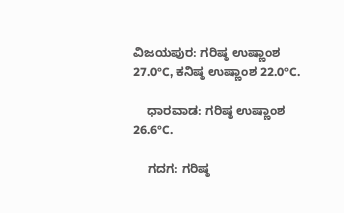ವಿಜಯಪುರ: ಗರಿಷ್ಠ ಉಷ್ಣಾಂಶ 27.0°C, ಕನಿಷ್ಠ ಉಷ್ಣಾಂಶ 22.0°C.

    ಧಾರವಾಡ: ಗರಿಷ್ಠ ಉಷ್ಣಾಂಶ 26.6°C.

    ಗದಗ: ಗರಿಷ್ಠ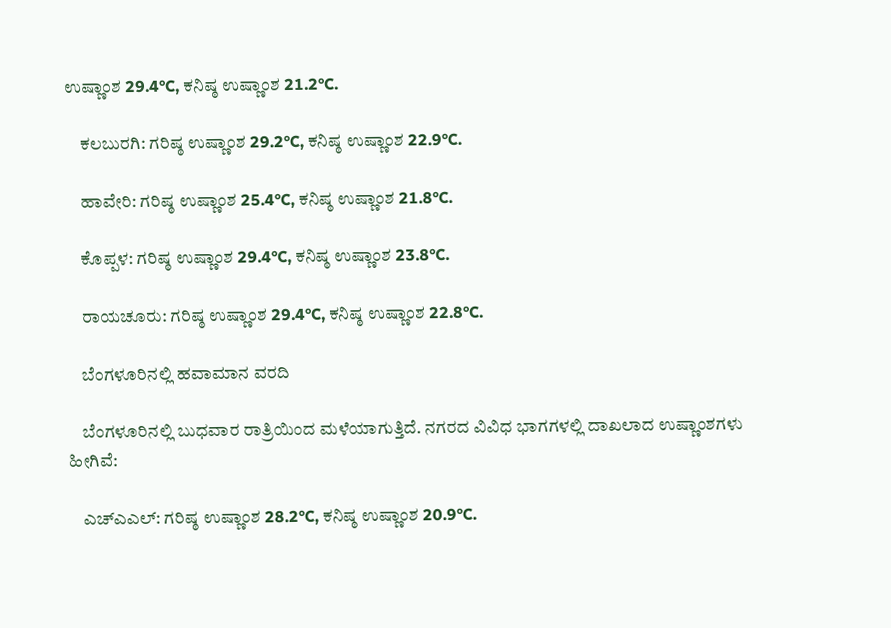ಉಷ್ಣಾಂಶ 29.4°C, ಕನಿಷ್ಠ ಉಷ್ಣಾಂಶ 21.2°C.

    ಕಲಬುರಗಿ: ಗರಿಷ್ಠ ಉಷ್ಣಾಂಶ 29.2°C, ಕನಿಷ್ಠ ಉಷ್ಣಾಂಶ 22.9°C.

    ಹಾವೇರಿ: ಗರಿಷ್ಠ ಉಷ್ಣಾಂಶ 25.4°C, ಕನಿಷ್ಠ ಉಷ್ಣಾಂಶ 21.8°C.

    ಕೊಪ್ಪಳ: ಗರಿಷ್ಠ ಉಷ್ಣಾಂಶ 29.4°C, ಕನಿಷ್ಠ ಉಷ್ಣಾಂಶ 23.8°C.

    ರಾಯಚೂರು: ಗರಿಷ್ಠ ಉಷ್ಣಾಂಶ 29.4°C, ಕನಿಷ್ಠ ಉಷ್ಣಾಂಶ 22.8°C.

    ಬೆಂಗಳೂರಿನಲ್ಲಿ ಹವಾಮಾನ ವರದಿ

    ಬೆಂಗಳೂರಿನಲ್ಲಿ ಬುಧವಾರ ರಾತ್ರಿಯಿಂದ ಮಳೆಯಾಗುತ್ತಿದೆ. ನಗರದ ವಿವಿಧ ಭಾಗಗಳಲ್ಲಿ ದಾಖಲಾದ ಉಷ್ಣಾಂಶಗಳು ಹೀಗಿವೆ:

    ಎಚ್‌ಎಎಲ್: ಗರಿಷ್ಠ ಉಷ್ಣಾಂಶ 28.2°C, ಕನಿಷ್ಠ ಉಷ್ಣಾಂಶ 20.9°C.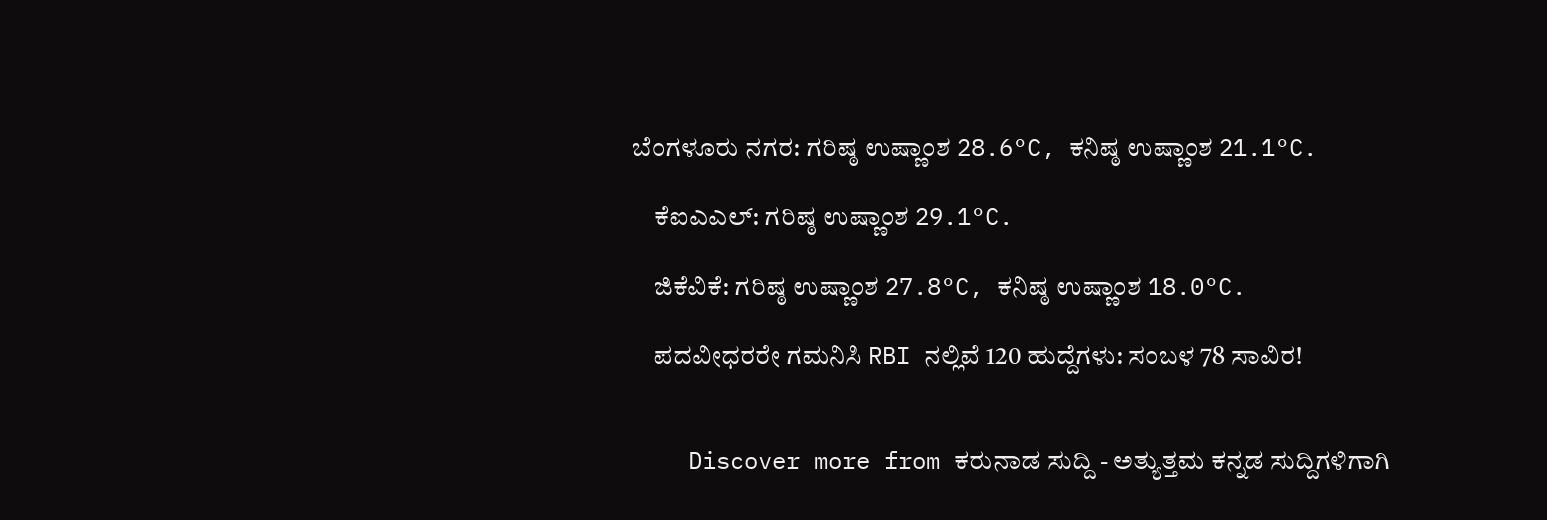ಬೆಂಗಳೂರು ನಗರ: ಗರಿಷ್ಠ ಉಷ್ಣಾಂಶ 28.6°C, ಕನಿಷ್ಠ ಉಷ್ಣಾಂಶ 21.1°C.

    ಕೆಐಎಎಲ್: ಗರಿಷ್ಠ ಉಷ್ಣಾಂಶ 29.1°C.

    ಜಿಕೆವಿಕೆ: ಗರಿಷ್ಠ ಉಷ್ಣಾಂಶ 27.8°C, ಕನಿಷ್ಠ ಉಷ್ಣಾಂಶ 18.0°C.

    ಪದವೀಧರರೇ ಗಮನಿಸಿ RBI ನಲ್ಲಿವೆ 120 ಹುದ್ದೆಗಳು: ಸಂಬಳ 78 ಸಾವಿರ!


    Discover more from ಕರುನಾಡ ಸುದ್ದಿ - ಅತ್ಯುತ್ತಮ ಕನ್ನಡ ಸುದ್ದಿಗಳಿಗಾಗಿ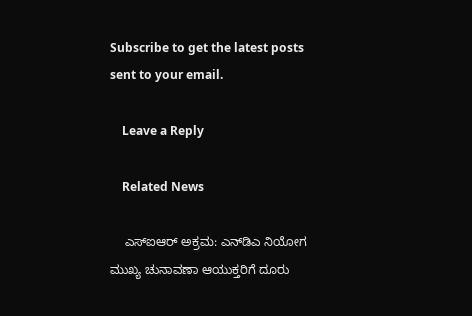Subscribe to get the latest posts sent to your email.

    Leave a Reply

    Related News

    ಎಸ್‌ಐಆರ್ ಅಕ್ರಮ: ಎನ್‌ಡಿಎ ನಿಯೋಗ ಮುಖ್ಯ ಚುನಾವಣಾ ಆಯುಕ್ತರಿಗೆ ದೂರು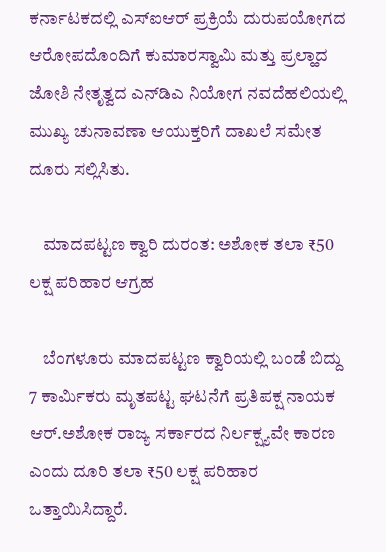ಕರ್ನಾಟಕದಲ್ಲಿ ಎಸ್‌ಐಆರ್ ಪ್ರಕ್ರಿಯೆ ದುರುಪಯೋಗದ ಆರೋಪದೊಂದಿಗೆ ಕುಮಾರಸ್ವಾಮಿ ಮತ್ತು ಪ್ರಲ್ಹಾದ ಜೋಶಿ ನೇತೃತ್ವದ ಎನ್‌ಡಿಎ ನಿಯೋಗ ನವದೆಹಲಿಯಲ್ಲಿ ಮುಖ್ಯ ಚುನಾವಣಾ ಆಯುಕ್ತರಿಗೆ ದಾಖಲೆ ಸಮೇತ ದೂರು ಸಲ್ಲಿಸಿತು.

    ಮಾದಪಟ್ಟಣ ಕ್ವಾರಿ ದುರಂತ: ಅಶೋಕ ತಲಾ ₹50 ಲಕ್ಷ ಪರಿಹಾರ ಆಗ್ರಹ

    ಬೆಂಗಳೂರು ಮಾದಪಟ್ಟಣ ಕ್ವಾರಿಯಲ್ಲಿ ಬಂಡೆ ಬಿದ್ದು 7 ಕಾರ್ಮಿಕರು ಮೃತಪಟ್ಟ ಘಟನೆಗೆ ಪ್ರತಿಪಕ್ಷ ನಾಯಕ ಆರ್.ಅಶೋಕ ರಾಜ್ಯ ಸರ್ಕಾರದ ನಿರ್ಲಕ್ಷ್ಯವೇ ಕಾರಣ ಎಂದು ದೂರಿ ತಲಾ ₹50 ಲಕ್ಷ ಪರಿಹಾರ ಒತ್ತಾಯಿಸಿದ್ದಾರೆ.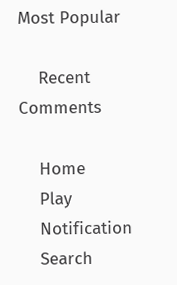Most Popular

    Recent Comments

    Home
    Play
    Notification
    Search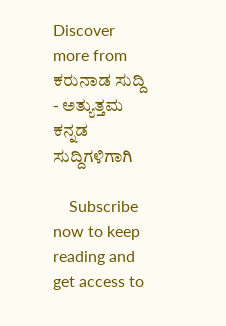Discover more from ಕರುನಾಡ ಸುದ್ದಿ - ಅತ್ಯುತ್ತಮ ಕನ್ನಡ ಸುದ್ದಿಗಳಿಗಾಗಿ

    Subscribe now to keep reading and get access to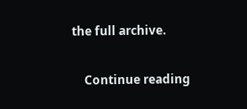the full archive.

    Continue reading